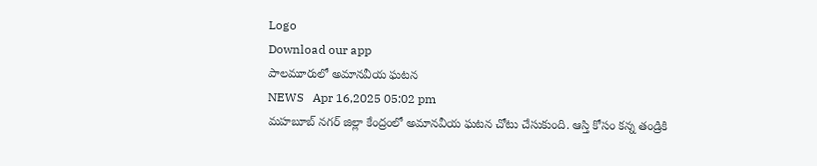Logo
Download our app
పాల‌మూరులో అమాన‌వీయ ఘ‌ట‌న
NEWS   Apr 16,2025 05:02 pm
మహబూబ్ నగర్ జిల్లా కేంద్రంలో అమానవీయ ఘటన చోటు చేసుకుంది. ఆస్తి కోసం కన్న తండ్రికి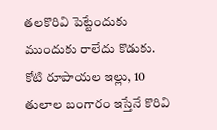తలకొరివి పెట్టేందుకు ముందుకు రాలేదు కొడుకు. కోటి రూపాయల ఇల్లు, 10 తులాల బంగారం ఇస్తేనే కొరివి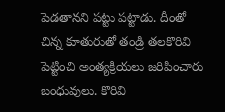పెడతానని పట్టు ప‌ట్టాడు. దీంతో చిన్న కూతురుతో తండ్రి తలకొరివి పెట్టించి అంత్యక్రియలు జరిపించారు బంధువులు. కొరివి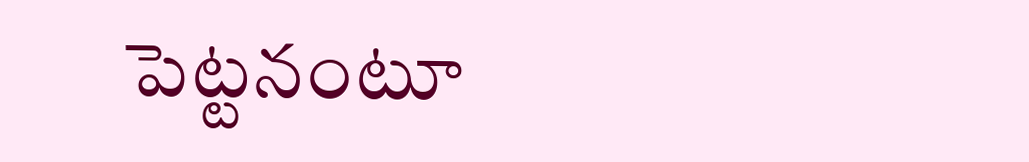పెట్ట‌నంటూ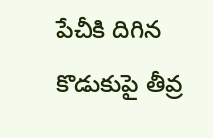పేచీకి దిగిన కొడుకుపై తీవ్ర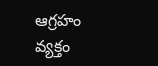ఆగ్ర‌హం వ్య‌క్తం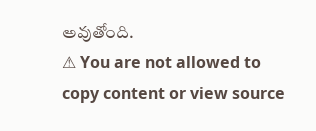అవుతోంది.
⚠ You are not allowed to copy content or view source